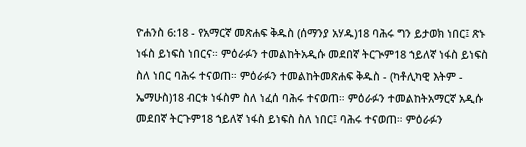ዮሐንስ 6:18 - የአማርኛ መጽሐፍ ቅዱስ (ሰማንያ አሃዱ)18 ባሕሩ ግን ይታወክ ነበር፤ ጽኑ ነፋስ ይነፍስ ነበርና። ምዕራፉን ተመልከትአዲሱ መደበኛ ትርጒም18 ኀይለኛ ነፋስ ይነፍስ ስለ ነበር ባሕሩ ተናወጠ። ምዕራፉን ተመልከትመጽሐፍ ቅዱስ - (ካቶሊካዊ እትም - ኤማሁስ)18 ብርቱ ነፋስም ስለ ነፈሰ ባሕሩ ተናወጠ። ምዕራፉን ተመልከትአማርኛ አዲሱ መደበኛ ትርጉም18 ኀይለኛ ነፋስ ይነፍስ ስለ ነበር፤ ባሕሩ ተናወጠ። ምዕራፉን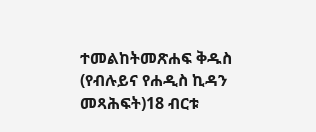ተመልከትመጽሐፍ ቅዱስ (የብሉይና የሐዲስ ኪዳን መጻሕፍት)18 ብርቱ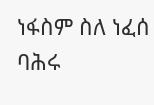ነፋስም ስለ ነፈሰ ባሕሩ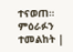ተናወጠ። ምዕራፉን ተመልከት |